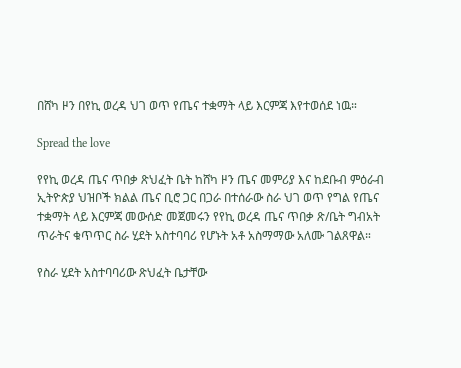በሸካ ዞን በየኪ ወረዳ ህገ ወጥ የጤና ተቋማት ላይ እርምጃ እየተወሰደ ነዉ።

Spread the love

የየኪ ወረዳ ጤና ጥበቃ ጽህፈት ቤት ከሸካ ዞን ጤና መምሪያ እና ከደቡብ ምዕራብ ኢትዮጵያ ህዝቦች ክልል ጤና ቢሮ ጋር በጋራ በተሰራው ስራ ህገ ወጥ የግል የጤና ተቋማት ላይ እርምጃ መውሰድ መጀመሩን የየኪ ወረዳ ጤና ጥበቃ ጽ/ቤት ግብአት ጥራትና ቁጥጥር ስራ ሂደት አስተባባሪ የሆኑት አቶ አስማማው አለሙ ገልጸዋል።

የስራ ሂደት አስተባባሪው ጽህፈት ቤታቸው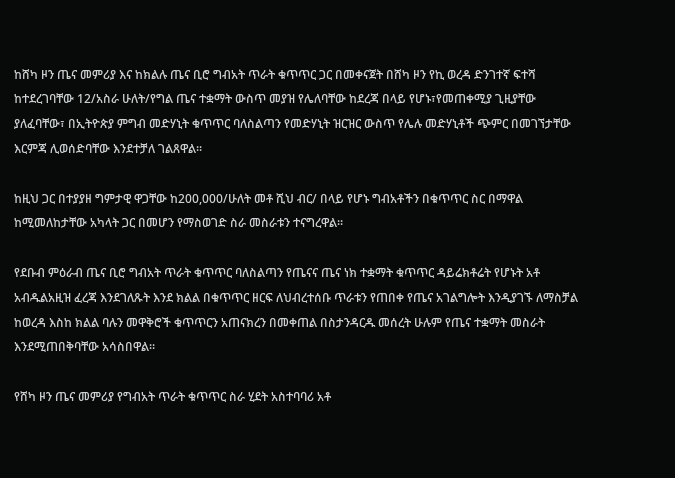ከሸካ ዞን ጤና መምሪያ እና ከክልሉ ጤና ቢሮ ግብአት ጥራት ቁጥጥር ጋር በመቀናጀት በሸካ ዞን የኪ ወረዳ ድንገተኛ ፍተሻ ከተደረገባቸው 12/አስራ ሁለት/የግል ጤና ተቋማት ውስጥ መያዝ የሌለባቸው ከደረጃ በላይ የሆኑ፣የመጠቀሚያ ጊዚያቸው ያለፈባቸው፣ በኢትዮጵያ ምግብ መድሃኒት ቁጥጥር ባለስልጣን የመድሃኒት ዝርዝር ውስጥ የሌሉ መድሃኒቶች ጭምር በመገኘታቸው እርምጃ ሊወሰድባቸው እንደተቻለ ገልጸዋል።

ከዚህ ጋር በተያያዘ ግምታዊ ዋጋቸው ከ200,000/ሁለት መቶ ሺህ ብር/ በላይ የሆኑ ግብአቶችን በቁጥጥር ስር በማዋል ከሚመለከታቸው አካላት ጋር በመሆን የማስወገድ ስራ መስራቱን ተናግረዋል።

የደቡብ ምዕራብ ጤና ቢሮ ግብአት ጥራት ቁጥጥር ባለስልጣን የጤናና ጤና ነክ ተቋማት ቁጥጥር ዳይሬክቶሬት የሆኑት አቶ አብዱልአዚዝ ፈረጃ እንደገለጹት እንደ ክልል በቁጥጥር ዘርፍ ለህብረተሰቡ ጥራቱን የጠበቀ የጤና አገልግሎት እንዲያገኙ ለማስቻል ከወረዳ እስከ ክልል ባሉን መዋቅሮች ቁጥጥርን አጠናክረን በመቀጠል በስታንዳርዱ መሰረት ሁሉም የጤና ተቋማት መስራት እንደሚጠበቅባቸው አሳስበዋል።

የሸካ ዞን ጤና መምሪያ የግብአት ጥራት ቁጥጥር ስራ ሂደት አስተባባሪ አቶ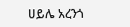ሀይሌ አረንጎ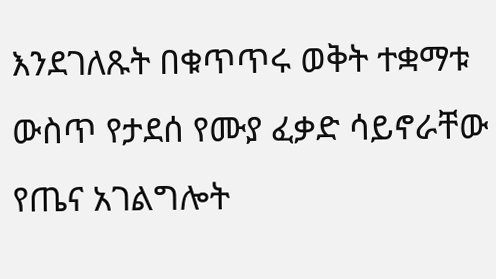እንደገለጹት በቁጥጥሩ ወቅት ተቋማቱ ውስጥ የታደሰ የሙያ ፈቃድ ሳይኖራቸው የጤና አገልግሎት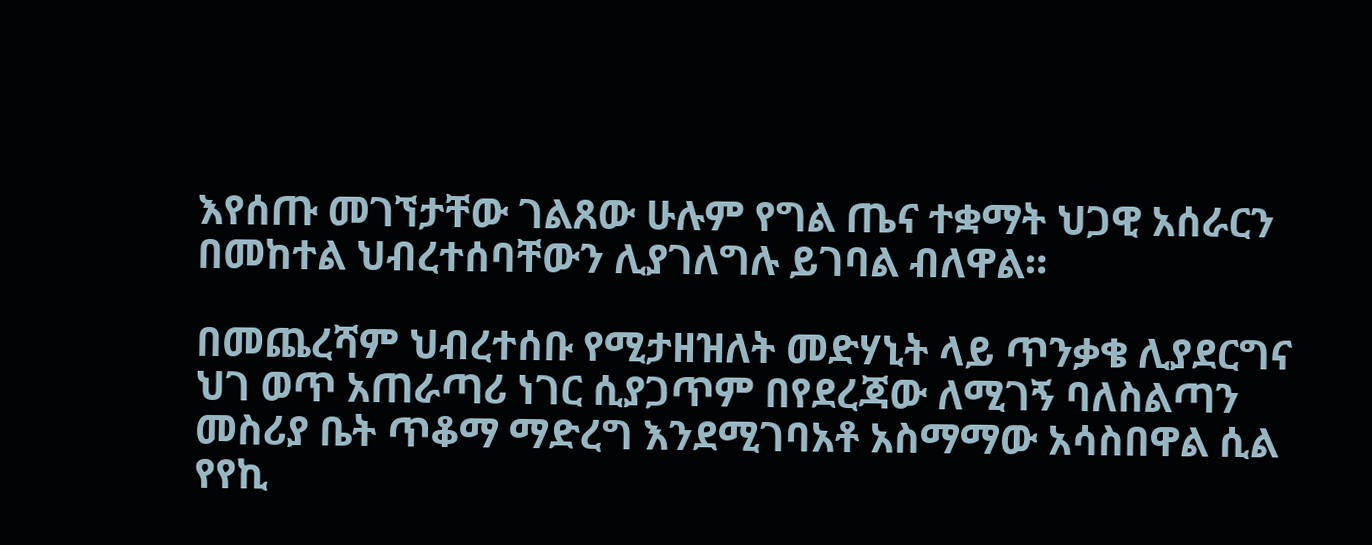እየሰጡ መገኘታቸው ገልጸው ሁሉም የግል ጤና ተቋማት ህጋዊ አሰራርን በመከተል ህብረተሰባቸውን ሊያገለግሉ ይገባል ብለዋል።

በመጨረሻም ህብረተሰቡ የሚታዘዝለት መድሃኒት ላይ ጥንቃቄ ሊያደርግና ህገ ወጥ አጠራጣሪ ነገር ሲያጋጥም በየደረጃው ለሚገኝ ባለስልጣን መስሪያ ቤት ጥቆማ ማድረግ እንደሚገባአቶ አስማማው አሳስበዋል ሲል የየኪ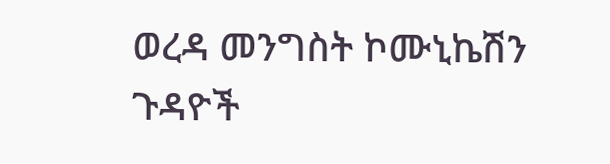ወረዳ መንግስት ኮሙኒኬሽን ጉዳዮች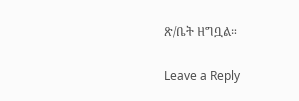ጽ/ቤት ዘግቧል።

Leave a Reply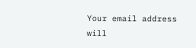Your email address will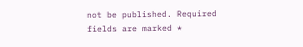not be published. Required fields are marked *